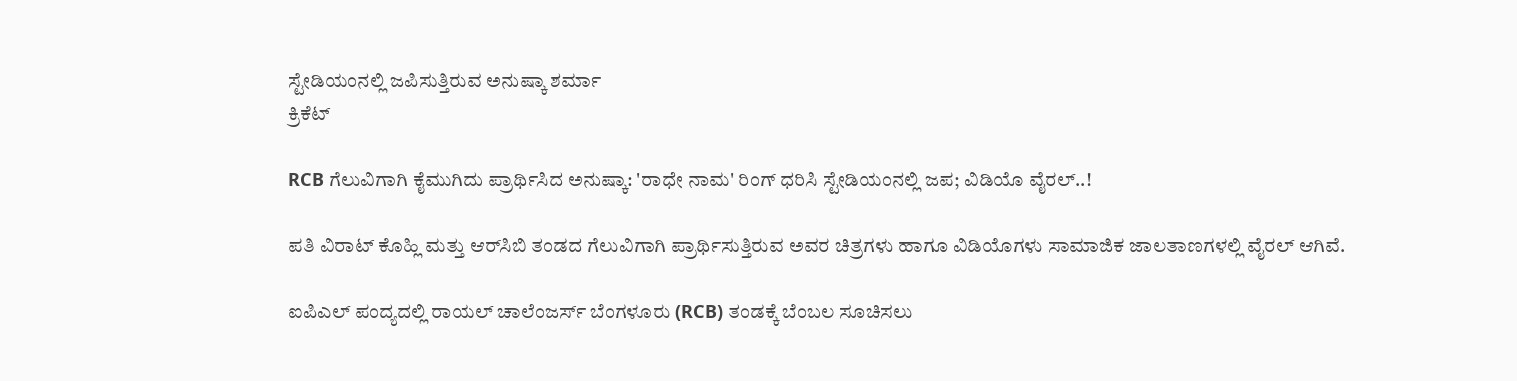ಸ್ಟೇಡಿಯಂನಲ್ಲಿ ಜಪಿಸುತ್ತಿರುವ ಅನುಷ್ಕಾ ಶರ್ಮಾ
ಕ್ರಿಕೆಟ್

RCB ಗೆಲುವಿಗಾಗಿ ಕೈಮುಗಿದು ಪ್ರಾರ್ಥಿಸಿದ ಅನುಷ್ಕಾ: 'ರಾಧೇ ನಾಮ' ರಿಂಗ್ ಧರಿಸಿ ಸ್ಟೇಡಿಯಂನಲ್ಲಿ ಜಪ; ವಿಡಿಯೊ ವೈರಲ್..!

ಪತಿ ವಿರಾಟ್ ಕೊಹ್ಲಿ ಮತ್ತು ಆರ್‌ಸಿಬಿ ತಂಡದ ಗೆಲುವಿಗಾಗಿ ಪ್ರಾರ್ಥಿಸುತ್ತಿರುವ ಅವರ ಚಿತ್ರಗಳು ಹಾಗೂ ವಿಡಿಯೊಗಳು ಸಾಮಾಜಿಕ ಜಾಲತಾಣಗಳಲ್ಲಿ ವೈರಲ್ ಆಗಿವೆ.

ಐಪಿಎಲ್ ಪಂದ್ಯದಲ್ಲಿ ರಾಯಲ್ ಚಾಲೆಂಜರ್ಸ್ ಬೆಂಗಳೂರು (RCB) ತಂಡಕ್ಕೆ ಬೆಂಬಲ ಸೂಚಿಸಲು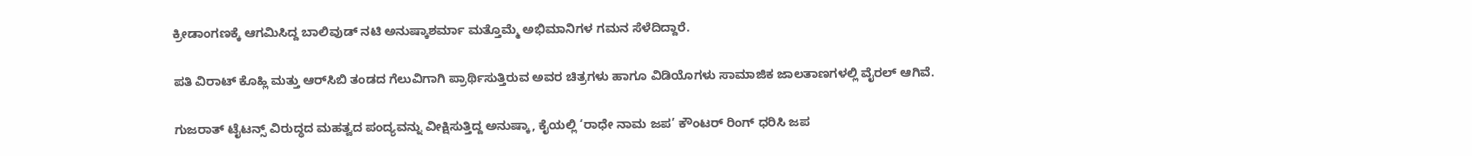ಕ್ರೀಡಾಂಗಣಕ್ಕೆ ಆಗಮಿಸಿದ್ದ ಬಾಲಿವುಡ್ ನಟಿ ಅನುಷ್ಕಾಶರ್ಮಾ ಮತ್ತೊಮ್ಮೆ ಅಭಿಮಾನಿಗಳ ಗಮನ ಸೆಳೆದಿದ್ದಾರೆ.

ಪತಿ ವಿರಾಟ್ ಕೊಹ್ಲಿ ಮತ್ತು ಆರ್‌ಸಿಬಿ ತಂಡದ ಗೆಲುವಿಗಾಗಿ ಪ್ರಾರ್ಥಿಸುತ್ತಿರುವ ಅವರ ಚಿತ್ರಗಳು ಹಾಗೂ ವಿಡಿಯೊಗಳು ಸಾಮಾಜಿಕ ಜಾಲತಾಣಗಳಲ್ಲಿ ವೈರಲ್ ಆಗಿವೆ.

ಗುಜರಾತ್ ಟೈಟನ್ಸ್ ವಿರುದ್ಧದ ಮಹತ್ವದ ಪಂದ್ಯವನ್ನು ವೀಕ್ಷಿಸುತ್ತಿದ್ದ ಅನುಷ್ಕಾ, ಕೈಯಲ್ಲಿ ‘ರಾಧೇ ನಾಮ ಜಪ’ ಕೌಂಟರ್ ರಿಂಗ್ ಧರಿಸಿ ಜಪ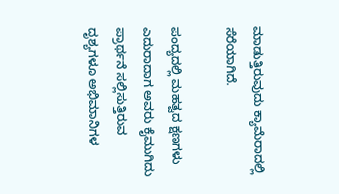ಮಾಡುತ್ತಿರುವುದು ಕ್ಯಾಮೆರಾದಲ್ಲಿ ಸೆರೆಯಾಗಿದೆ.

ಪಂದ್ಯದಲ್ಲಿ ಮಹತ್ವದ ಕ್ಷಣಗಳು ಎದುರಾದಾಗ ಅವರು ಕೈಮುಗಿದು ಪ್ರಾರ್ಥನೆ ಸಲ್ಲಿಸುತ್ತಿರುವ ದೃಶ್ಯಗಳೂ ಅಭಿಮಾನಿಗಳ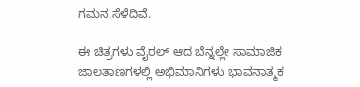ಗಮನ ಸೆಳೆದಿವೆ.

ಈ ಚಿತ್ರಗಳು ವೈರಲ್ ಆದ ಬೆನ್ನಲ್ಲೇ ಸಾಮಾಜಿಕ ಜಾಲತಾಣಗಳಲ್ಲಿ ಅಭಿಮಾನಿಗಳು ಭಾವನಾತ್ಮಕ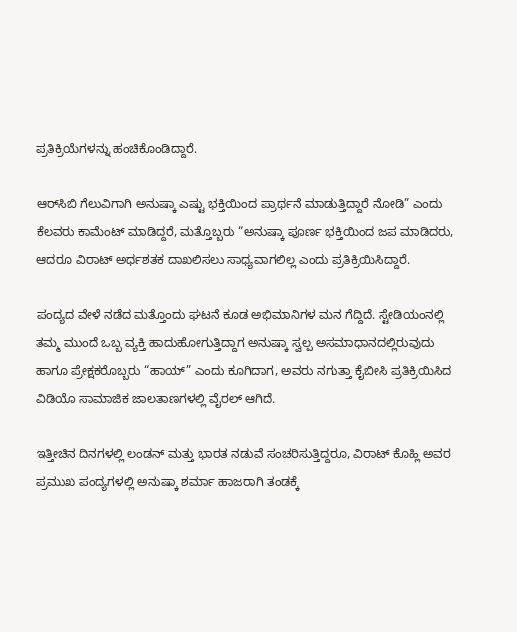ಪ್ರತಿಕ್ರಿಯೆಗಳನ್ನು ಹಂಚಿಕೊಂಡಿದ್ದಾರೆ.

ಆರ್‌ಸಿಬಿ ಗೆಲುವಿಗಾಗಿ ಅನುಷ್ಕಾ ಎಷ್ಟು ಭಕ್ತಿಯಿಂದ ಪ್ರಾರ್ಥನೆ ಮಾಡುತ್ತಿದ್ದಾರೆ ನೋಡಿ” ಎಂದು ಕೆಲವರು ಕಾಮೆಂಟ್ ಮಾಡಿದ್ದರೆ, ಮತ್ತೊಬ್ಬರು “ಅನುಷ್ಕಾ ಪೂರ್ಣ ಭಕ್ತಿಯಿಂದ ಜಪ ಮಾಡಿದರು, ಆದರೂ ವಿರಾಟ್ ಅರ್ಧಶತಕ ದಾಖಲಿಸಲು ಸಾಧ್ಯವಾಗಲಿಲ್ಲ ಎಂದು ಪ್ರತಿಕ್ರಿಯಿಸಿದ್ದಾರೆ.

ಪಂದ್ಯದ ವೇಳೆ ನಡೆದ ಮತ್ತೊಂದು ಘಟನೆ ಕೂಡ ಅಭಿಮಾನಿಗಳ ಮನ ಗೆದ್ದಿದೆ. ಸ್ಟೇಡಿಯಂನಲ್ಲಿ ತಮ್ಮ ಮುಂದೆ ಒಬ್ಬ ವ್ಯಕ್ತಿ ಹಾದುಹೋಗುತ್ತಿದ್ದಾಗ ಅನುಷ್ಕಾ ಸ್ವಲ್ಪ ಅಸಮಾಧಾನದಲ್ಲಿರುವುದು ಹಾಗೂ ಪ್ರೇಕ್ಷಕರೊಬ್ಬರು “ಹಾಯ್” ಎಂದು ಕೂಗಿದಾಗ, ಅವರು ನಗುತ್ತಾ ಕೈಬೀಸಿ ಪ್ರತಿಕ್ರಿಯಿಸಿದ ವಿಡಿಯೊ ಸಾಮಾಜಿಕ ಜಾಲತಾಣಗಳಲ್ಲಿ ವೈರಲ್ ಆಗಿದೆ.

ಇತ್ತೀಚಿನ ದಿನಗಳಲ್ಲಿ ಲಂಡನ್ ಮತ್ತು ಭಾರತ ನಡುವೆ ಸಂಚರಿಸುತ್ತಿದ್ದರೂ, ವಿರಾಟ್ ಕೊಹ್ಲಿ ಅವರ ಪ್ರಮುಖ ಪಂದ್ಯಗಳಲ್ಲಿ ಅನುಷ್ಕಾ ಶರ್ಮಾ ಹಾಜರಾಗಿ ತಂಡಕ್ಕೆ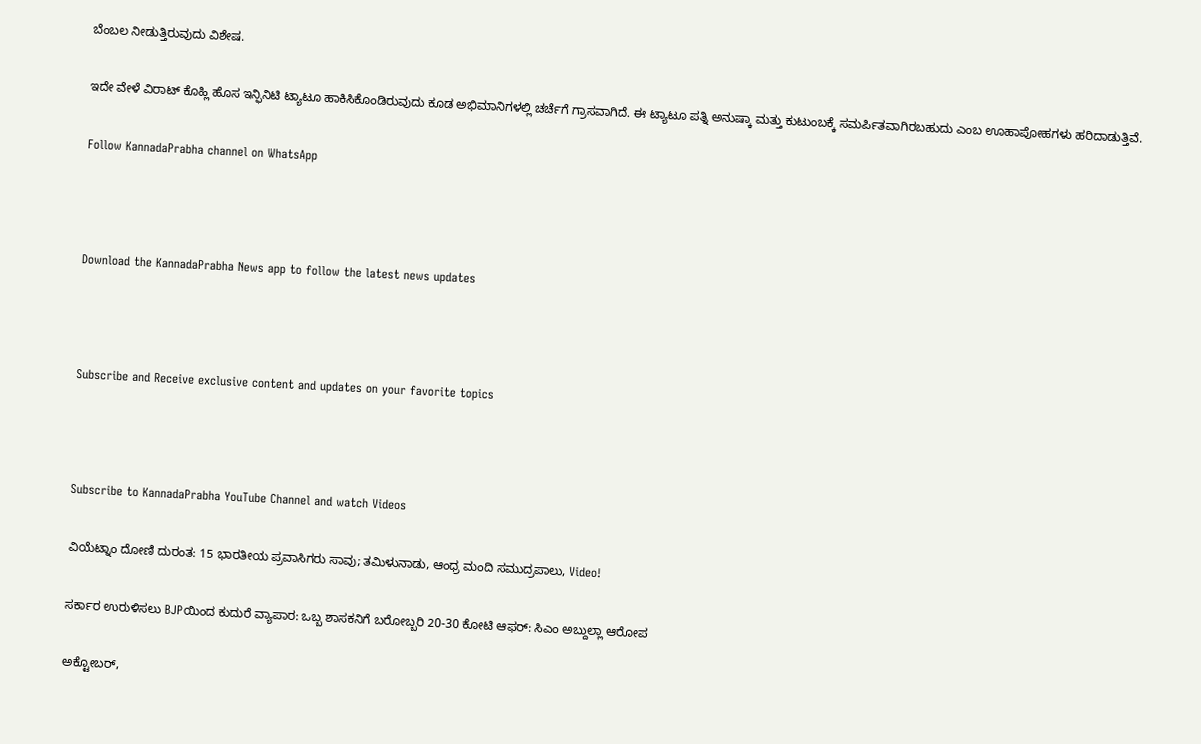ಬೆಂಬಲ ನೀಡುತ್ತಿರುವುದು ವಿಶೇಷ.

ಇದೇ ವೇಳೆ ವಿರಾಟ್ ಕೊಹ್ಲಿ ಹೊಸ ಇನ್ಫಿನಿಟಿ ಟ್ಯಾಟೂ ಹಾಕಿಸಿಕೊಂಡಿರುವುದು ಕೂಡ ಅಭಿಮಾನಿಗಳಲ್ಲಿ ಚರ್ಚೆಗೆ ಗ್ರಾಸವಾಗಿದೆ. ಈ ಟ್ಯಾಟೂ ಪತ್ನಿ ಅನುಷ್ಕಾ ಮತ್ತು ಕುಟುಂಬಕ್ಕೆ ಸಮರ್ಪಿತವಾಗಿರಬಹುದು ಎಂಬ ಊಹಾಪೋಹಗಳು ಹರಿದಾಡುತ್ತಿವೆ.

Follow KannadaPrabha channel on WhatsApp



Download the KannadaPrabha News app to follow the latest news updates



Subscribe and Receive exclusive content and updates on your favorite topics



Subscribe to KannadaPrabha YouTube Channel and watch Videos

ವಿಯೆಟ್ನಾಂ ದೋಣಿ ದುರಂತ: 15 ಭಾರತೀಯ ಪ್ರವಾಸಿಗರು ಸಾವು; ತಮಿಳುನಾಡು, ಆಂಧ್ರ ಮಂದಿ ಸಮುದ್ರಪಾಲು, Video!

ಸರ್ಕಾರ ಉರುಳಿಸಲು BJPಯಿಂದ ಕುದುರೆ ವ್ಯಾಪಾರ: ಒಬ್ಬ ಶಾಸಕನಿಗೆ ಬರೋಬ್ಬರಿ 20-30 ಕೋಟಿ ಆಫರ್: ಸಿಎಂ ಅಬ್ದುಲ್ಲಾ ಆರೋಪ

ಅಕ್ಟೋಬರ್,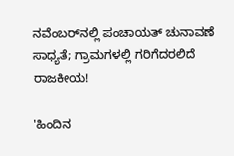ನವೆಂಬರ್‌ನಲ್ಲಿ ಪಂಚಾಯತ್ ಚುನಾವಣೆ ಸಾಧ್ಯತೆ; ಗ್ರಾಮಗಳಲ್ಲಿ ಗರಿಗೆದರಲಿದೆ ರಾಜಕೀಯ!

'ಹಿಂದಿನ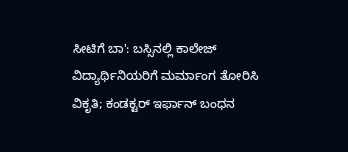ಸೀಟಿಗೆ ಬಾ': ಬಸ್ಸಿನಲ್ಲಿ ಕಾಲೇಜ್ ವಿದ್ಯಾರ್ಥಿನಿಯರಿಗೆ ಮರ್ಮಾಂಗ ತೋರಿಸಿ ವಿಕೃತಿ; ಕಂಡಕ್ಟರ್ ಇರ್ಫಾನ್ ಬಂಧನ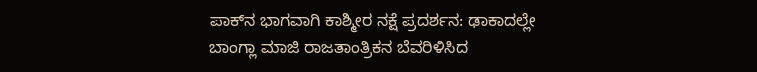ಪಾಕ್‌ನ ಭಾಗವಾಗಿ ಕಾಶ್ಮೀರ ನಕ್ಷೆ ಪ್ರದರ್ಶನ: ಢಾಕಾದಲ್ಲೇ ಬಾಂಗ್ಲಾ ಮಾಜಿ ರಾಜತಾಂತ್ರಿಕನ ಬೆವರಿಳಿಸಿದ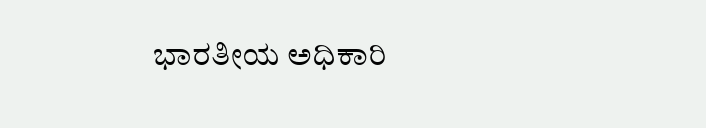ಭಾರತೀಯ ಅಧಿಕಾರಿ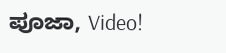ಪೂಜಾ, Video!